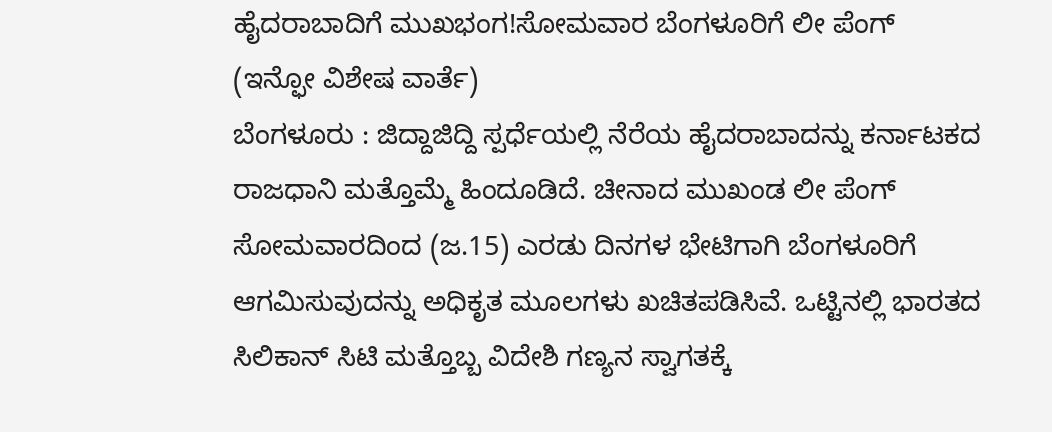ಹೈದರಾಬಾದಿಗೆ ಮುಖಭಂಗ!ಸೋಮವಾರ ಬೆಂಗಳೂರಿಗೆ ಲೀ ಪೆಂಗ್
(ಇನ್ಫೋ ವಿಶೇಷ ವಾರ್ತೆ)
ಬೆಂಗಳೂರು : ಜಿದ್ದಾಜಿದ್ದಿ ಸ್ಪರ್ಧೆಯಲ್ಲಿ ನೆರೆಯ ಹೈದರಾಬಾದನ್ನು ಕರ್ನಾಟಕದ ರಾಜಧಾನಿ ಮತ್ತೊಮ್ಮೆ ಹಿಂದೂಡಿದೆ. ಚೀನಾದ ಮುಖಂಡ ಲೀ ಪೆಂಗ್ ಸೋಮವಾರದಿಂದ (ಜ.15) ಎರಡು ದಿನಗಳ ಭೇಟಿಗಾಗಿ ಬೆಂಗಳೂರಿಗೆ ಆಗಮಿಸುವುದನ್ನು ಅಧಿಕೃತ ಮೂಲಗಳು ಖಚಿತಪಡಿಸಿವೆ. ಒಟ್ಟಿನಲ್ಲಿ ಭಾರತದ ಸಿಲಿಕಾನ್ ಸಿಟಿ ಮತ್ತೊಬ್ಬ ವಿದೇಶಿ ಗಣ್ಯನ ಸ್ವಾಗತಕ್ಕೆ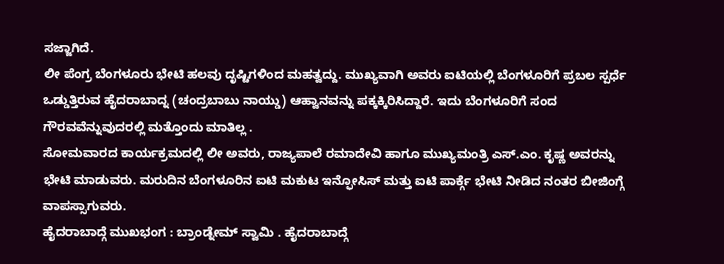ಸಜ್ಜಾಗಿದೆ.
ಲೀ ಪೆಂಗ್ರ ಬೆಂಗಳೂರು ಭೇಟಿ ಹಲವು ದೃಷ್ಟಿಗಳಿಂದ ಮಹತ್ವದ್ದು. ಮುಖ್ಯವಾಗಿ ಅವರು ಐಟಿಯಲ್ಲಿ ಬೆಂಗಳೂರಿಗೆ ಪ್ರಬಲ ಸ್ಪರ್ಧೆ ಒಡ್ಡುತ್ತಿರುವ ಹೈದರಾಬಾದ್ನ (ಚಂದ್ರಬಾಬು ನಾಯ್ಡು) ಆಹ್ವಾನವನ್ನು ಪಕ್ಕಕ್ಕಿರಿಸಿದ್ದಾರೆ. ಇದು ಬೆಂಗಳೂರಿಗೆ ಸಂದ ಗೌರವವೆನ್ನುವುದರಲ್ಲಿ ಮತ್ತೊಂದು ಮಾತಿಲ್ಲ .
ಸೋಮವಾರದ ಕಾರ್ಯಕ್ರಮದಲ್ಲಿ ಲೀ ಅವರು, ರಾಜ್ಯಪಾಲೆ ರಮಾದೇವಿ ಹಾಗೂ ಮುಖ್ಯಮಂತ್ರಿ ಎಸ್.ಎಂ. ಕೃಷ್ಣ ಅವರನ್ನು ಭೇಟಿ ಮಾಡುವರು. ಮರುದಿನ ಬೆಂಗಳೂರಿನ ಐಟಿ ಮಕುಟ ಇನ್ಫೋಸಿಸ್ ಮತ್ತು ಐಟಿ ಪಾರ್ಕ್ಗೆ ಭೇಟಿ ನೀಡಿದ ನಂತರ ಬೀಜಿಂಗ್ಗೆ ವಾಪಸ್ಸಾಗುವರು.
ಹೈದರಾಬಾದ್ಗೆ ಮುಖಭಂಗ : ಬ್ರಾಂಡ್ನೇಮ್ ಸ್ವಾಮಿ . ಹೈದರಾಬಾದ್ಗೆ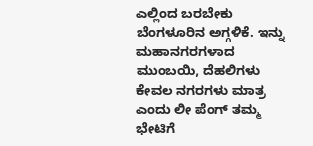ಎಲ್ಲಿಂದ ಬರಬೇಕು ಬೆಂಗಳೂರಿನ ಅಗ್ಗಳಿಕೆ. ಇನ್ನು ಮಹಾನಗರಗಳಾದ ಮುಂಬಯಿ, ದೆಹಲಿಗಳು ಕೇವಲ ನಗರಗಳು ಮಾತ್ರ ಎಂದು ಲೀ ಪೆಂಗ್ ತಮ್ಮ ಭೇಟಿಗೆ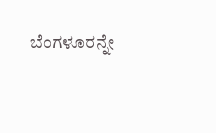ಬೆಂಗಳೂರನ್ನೇ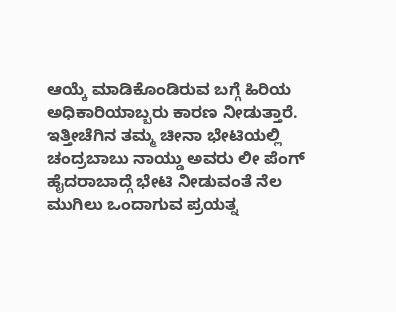ಆಯ್ಕೆ ಮಾಡಿಕೊಂಡಿರುವ ಬಗ್ಗೆ ಹಿರಿಯ ಅಧಿಕಾರಿಯಾಬ್ಬರು ಕಾರಣ ನೀಡುತ್ತಾರೆ.
ಇತ್ತೀಚೆಗಿನ ತಮ್ಮ ಚೀನಾ ಭೇಟಿಯಲ್ಲಿ ಚಂದ್ರಬಾಬು ನಾಯ್ಡು ಅವರು ಲೀ ಪೆಂಗ್ ಹೈದರಾಬಾದ್ಗೆ ಭೇಟಿ ನೀಡುವಂತೆ ನೆಲ ಮುಗಿಲು ಒಂದಾಗುವ ಪ್ರಯತ್ನ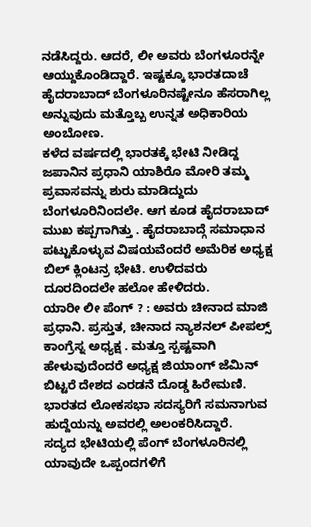ನಡೆಸಿದ್ದರು. ಆದರೆ, ಲೀ ಅವರು ಬೆಂಗಳೂರನ್ನೇ ಆಯ್ದುಕೊಂಡಿದ್ದಾರೆ. ಇಷ್ಟಕ್ಕೂ ಭಾರತದಾಚೆ ಹೈದರಾಬಾದ್ ಬೆಂಗಳೂರಿನಷ್ಟೇನೂ ಹೆಸರಾಗಿಲ್ಲ ಅನ್ನುವುದು ಮತ್ತೊಬ್ಬ ಉನ್ನತ ಅಧಿಕಾರಿಯ ಅಂಬೋಣ.
ಕಳೆದ ವರ್ಷದಲ್ಲಿ ಭಾರತಕ್ಕೆ ಭೇಟಿ ನೀಡಿದ್ದ ಜಪಾನಿನ ಪ್ರಧಾನಿ ಯಾಶಿರೊ ಮೋರಿ ತಮ್ಮ ಪ್ರವಾಸವನ್ನು ಶುರು ಮಾಡಿದ್ದುದು ಬೆಂಗಳೂರಿನಿಂದಲೇ. ಆಗ ಕೂಡ ಹೈದರಾಬಾದ್ ಮುಖ ಕಪ್ಪಗಾಗಿತ್ತು . ಹೈದರಾಬಾದ್ಗೆ ಸಮಾಧಾನ ಪಟ್ಟುಕೊಳ್ಳುವ ವಿಷಯವೆಂದರೆ ಅಮೆರಿಕ ಅಧ್ಯಕ್ಷ ಬಿಲ್ ಕ್ಲಿಂಟನ್ರ ಭೇಟಿ. ಉಳಿದವರು ದೂರದಿಂದಲೇ ಹಲೋ ಹೇಳಿದರು.
ಯಾರೀ ಲೀ ಪೆಂಗ್ ? : ಅವರು ಚೀನಾದ ಮಾಜಿ ಪ್ರಧಾನಿ. ಪ್ರಸ್ತುತ, ಚೀನಾದ ನ್ಯಾಶನಲ್ ಪೀಪಲ್ಸ್ ಕಾಂಗ್ರೆಸ್ನ ಅಧ್ಯಕ್ಷ . ಮತ್ತೂ ಸ್ಪಷ್ಟವಾಗಿ ಹೇಳುವುದೆಂದರೆ ಅಧ್ಯಕ್ಷ ಜಿಯಾಂಗ್ ಜೆಮಿನ್ ಬಿಟ್ಟರೆ ದೇಶದ ಎರಡನೆ ದೊಡ್ಡ ಹಿರೇಮಣಿ. ಭಾರತದ ಲೋಕಸಭಾ ಸದಸ್ಯರಿಗೆ ಸಮನಾಗುವ ಹುದ್ದೆಯನ್ನು ಅವರಲ್ಲಿ ಅಲಂಕರಿಸಿದ್ದಾರೆ.
ಸದ್ಯದ ಭೇಟಿಯಲ್ಲಿ ಪೆಂಗ್ ಬೆಂಗಳೂರಿನಲ್ಲಿ ಯಾವುದೇ ಒಪ್ಪಂದಗಳಿಗೆ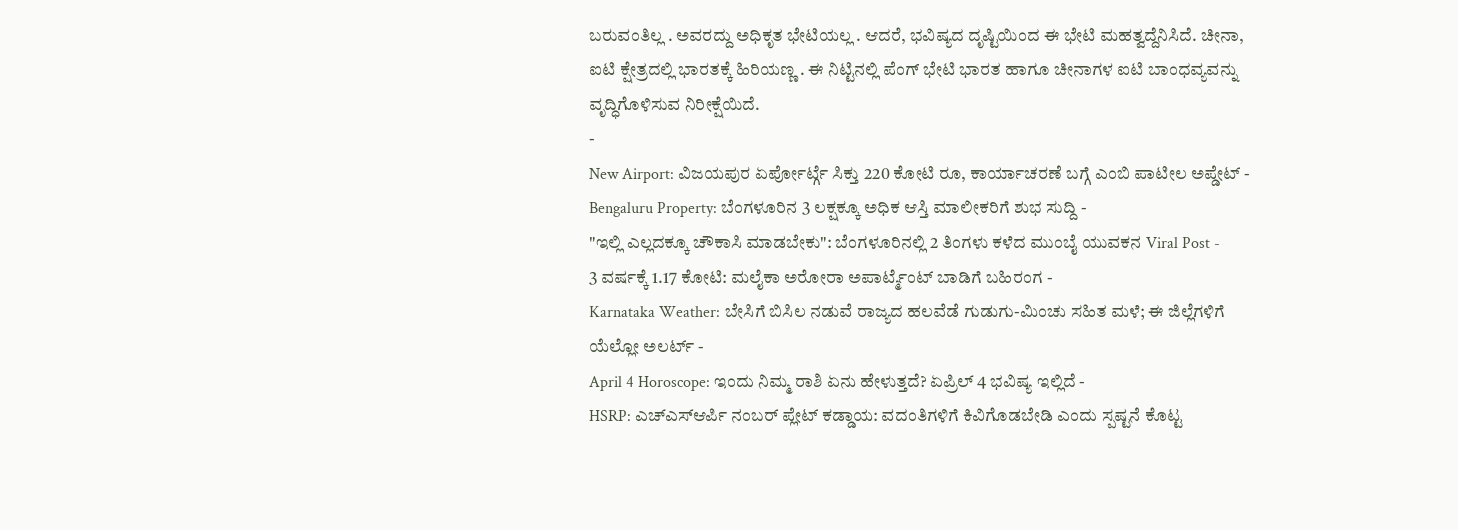ಬರುವಂತಿಲ್ಲ . ಅವರದ್ದು ಅಧಿಕೃತ ಭೇಟಿಯಲ್ಲ . ಆದರೆ, ಭವಿಷ್ಯದ ದೃಷ್ಟಿಯಿಂದ ಈ ಭೇಟಿ ಮಹತ್ವದ್ದೆನಿಸಿದೆ. ಚೀನಾ, ಐಟಿ ಕ್ಷೇತ್ರದಲ್ಲಿ ಭಾರತಕ್ಕೆ ಹಿರಿಯಣ್ಣ . ಈ ನಿಟ್ಟಿನಲ್ಲಿ ಪೆಂಗ್ ಭೇಟಿ ಭಾರತ ಹಾಗೂ ಚೀನಾಗಳ ಐಟಿ ಬಾಂಧವ್ಯವನ್ನು ವೃದ್ಧಿಗೊಳಿಸುವ ನಿರೀಕ್ಷೆಯಿದೆ.
-
New Airport: ವಿಜಯಪುರ ಏರ್ಪೋರ್ಟ್ಗೆ ಸಿಕ್ತು 220 ಕೋಟಿ ರೂ, ಕಾರ್ಯಾಚರಣೆ ಬಗ್ಗೆ ಎಂಬಿ ಪಾಟೀಲ ಅಪ್ಡೇಟ್ -
Bengaluru Property: ಬೆಂಗಳೂರಿನ 3 ಲಕ್ಷಕ್ಕೂ ಅಧಿಕ ಆಸ್ತಿ ಮಾಲೀಕರಿಗೆ ಶುಭ ಸುದ್ದಿ -
"ಇಲ್ಲಿ ಎಲ್ಲದಕ್ಕೂ ಚೌಕಾಸಿ ಮಾಡಬೇಕು": ಬೆಂಗಳೂರಿನಲ್ಲಿ 2 ತಿಂಗಳು ಕಳೆದ ಮುಂಬೈ ಯುವಕನ Viral Post -
3 ವರ್ಷಕ್ಕೆ 1.17 ಕೋಟಿ: ಮಲೈಕಾ ಅರೋರಾ ಅಪಾರ್ಟ್ಮೆಂಟ್ ಬಾಡಿಗೆ ಬಹಿರಂಗ -
Karnataka Weather: ಬೇಸಿಗೆ ಬಿಸಿಲ ನಡುವೆ ರಾಜ್ಯದ ಹಲವೆಡೆ ಗುಡುಗು-ಮಿಂಚು ಸಹಿತ ಮಳೆ; ಈ ಜಿಲ್ಲೆಗಳಿಗೆ ಯೆಲ್ಲೋ ಅಲರ್ಟ್ -
April 4 Horoscope: ಇಂದು ನಿಮ್ಮ ರಾಶಿ ಏನು ಹೇಳುತ್ತದೆ? ಏಪ್ರಿಲ್ 4 ಭವಿಷ್ಯ ಇಲ್ಲಿದೆ -
HSRP: ಎಚ್ಎಸ್ಆರ್ಪಿ ನಂಬರ್ ಪ್ಲೇಟ್ ಕಡ್ಡಾಯ: ವದಂತಿಗಳಿಗೆ ಕಿವಿಗೊಡಬೇಡಿ ಎಂದು ಸ್ಪಷ್ಟನೆ ಕೊಟ್ಟ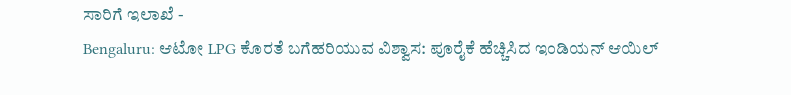ಸಾರಿಗೆ ಇಲಾಖೆ -
Bengaluru: ಆಟೋ LPG ಕೊರತೆ ಬಗೆಹರಿಯುವ ವಿಶ್ವಾಸ: ಪೂರೈಕೆ ಹೆಚ್ಚಿಸಿದ ಇಂಡಿಯನ್ ಆಯಿಲ್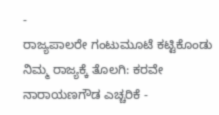-
ರಾಜ್ಯಪಾಲರೇ ಗಂಟುಮೂಟೆ ಕಟ್ಟಿಕೊಂಡು ನಿಮ್ಮ ರಾಜ್ಯಕ್ಕೆ ತೊಲಗಿ: ಕರವೇ ನಾರಾಯಣಗೌಡ ಎಚ್ಚರಿಕೆ -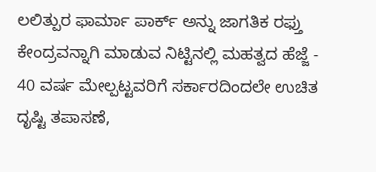ಲಲಿತ್ಪುರ ಫಾರ್ಮಾ ಪಾರ್ಕ್ ಅನ್ನು ಜಾಗತಿಕ ರಫ್ತು ಕೇಂದ್ರವನ್ನಾಗಿ ಮಾಡುವ ನಿಟ್ಟಿನಲ್ಲಿ ಮಹತ್ವದ ಹೆಜ್ಜೆ -
40 ವರ್ಷ ಮೇಲ್ಪಟ್ಟವರಿಗೆ ಸರ್ಕಾರದಿಂದಲೇ ಉಚಿತ ದೃಷ್ಟಿ ತಪಾಸಣೆ,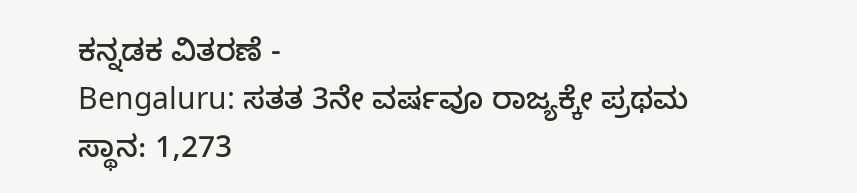ಕನ್ನಡಕ ವಿತರಣೆ -
Bengaluru: ಸತತ 3ನೇ ವರ್ಷವೂ ರಾಜ್ಯಕ್ಕೇ ಪ್ರಥಮ ಸ್ಥಾನ: 1,273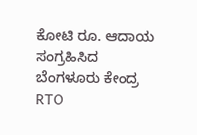ಕೋಟಿ ರೂ. ಆದಾಯ ಸಂಗ್ರಹಿಸಿದ ಬೆಂಗಳೂರು ಕೇಂದ್ರ RTO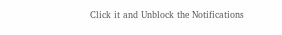Click it and Unblock the Notifications